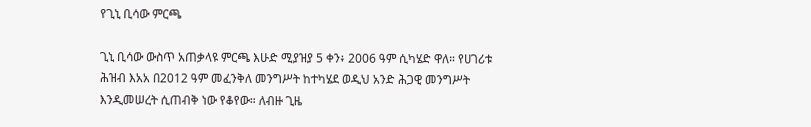የጊኒ ቢሳው ምርጫ

ጊኒ ቢሳው ውስጥ አጠቃላዩ ምርጫ እሁድ ሚያዝያ 5 ቀን፥ 2006 ዓም ሲካሄድ ዋለ። የሀገሪቱ ሕዝብ እአአ በ2012 ዓም መፈንቅለ መንግሥት ከተካሄደ ወዲህ አንድ ሕጋዊ መንግሥት እንዲመሠረት ሲጠብቅ ነው የቆየው። ለብዙ ጊዜ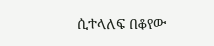ሲተላለፍ በቆየው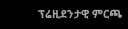ፕሬዚደንታዊ ምርጫ